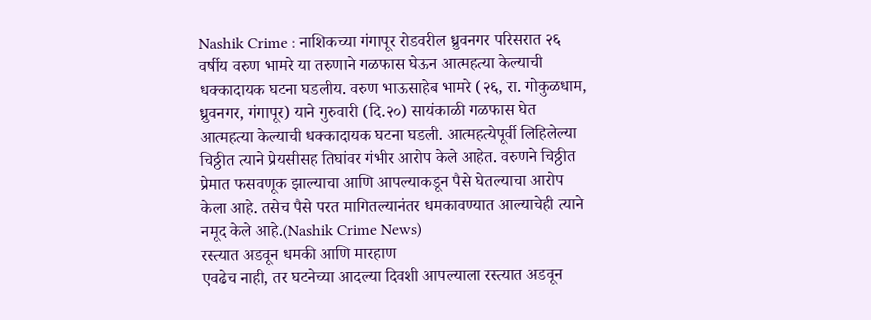Nashik Crime : नाशिकच्या गंगापूर रोडवरील ध्रुवनगर परिसरात २६ वर्षीय वरुण भामरे या तरुणाने गळफास घेऊन आत्महत्या केल्याची धक्कादायक घटना घडलीय. वरुण भाऊसाहेब भामरे (२६, रा. गोकुळधाम, ध्रुवनगर, गंगापूर) याने गुरुवारी (दि.२०) सायंकाळी गळफास घेत आत्महत्या केल्याची धक्कादायक घटना घडली. आत्महत्येपूर्वी लिहिलेल्या चिठ्ठीत त्याने प्रेयसीसह तिघांवर गंभीर आरोप केले आहेत. वरुणने चिठ्ठीत प्रेमात फसवणूक झाल्याचा आणि आपल्याकडून पैसे घेतल्याचा आरोप केला आहे. तसेच पैसे परत मागितल्यानंतर धमकावण्यात आल्याचेही त्याने नमूद केले आहे.(Nashik Crime News)
रस्त्यात अडवून धमकी आणि मारहाण
एवढेच नाही, तर घटनेच्या आदल्या दिवशी आपल्याला रस्त्यात अडवून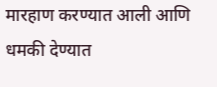मारहाण करण्यात आली आणि धमकी देण्यात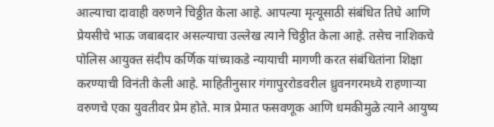आल्याचा दावाही वरुणने चिठ्ठीत केला आहे. आपल्या मृत्यूसाठी संबंधित तिघे आणि प्रेयसीचे भाऊ जबाबदार असल्याचा उल्लेख त्याने चिठ्ठीत केला आहे. तसेच नाशिकचे पोलिस आयुक्त संदीप कर्णिक यांच्याकडे न्यायाची मागणी करत संबंधितांना शिक्षा करण्याची विनंती केली आहे. माहितीनुसार गंगापुररोडवरील ध्रुवनगरमध्ये राहणाऱ्या वरुणचे एका युवतीवर प्रेम होते. मात्र प्रेमात फसवणूक आणि धमकीमुळे त्याने आयुष्य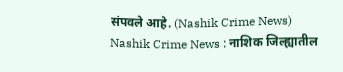संपवले आहे. (Nashik Crime News)
Nashik Crime News : नाशिक जिल्ह्यातील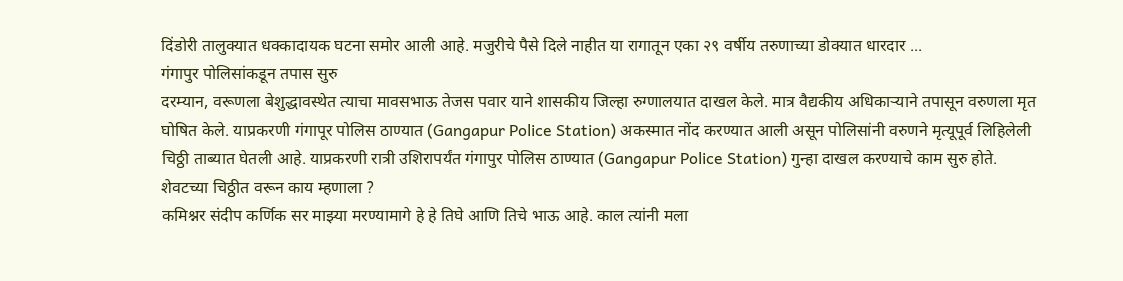दिंडोरी तालुक्यात धक्कादायक घटना समोर आली आहे. मजुरीचे पैसे दिले नाहीत या रागातून एका २९ वर्षीय तरुणाच्या डोक्यात धारदार ...
गंगापुर पोलिसांकडून तपास सुरु
दरम्यान, वरूणला बेशुद्धावस्थेत त्याचा मावसभाऊ तेजस पवार याने शासकीय जिल्हा रुग्णालयात दाखल केले. मात्र वैद्यकीय अधिकाऱ्याने तपासून वरुणला मृत घोषित केले. याप्रकरणी गंगापूर पोलिस ठाण्यात (Gangapur Police Station) अकस्मात नोंद करण्यात आली असून पोलिसांनी वरुणने मृत्यूपूर्व लिहिलेली चिठ्ठी ताब्यात घेतली आहे. याप्रकरणी रात्री उशिरापर्यंत गंगापुर पोलिस ठाण्यात (Gangapur Police Station) गुन्हा दाखल करण्याचे काम सुरु होते.
शेवटच्या चिठ्ठीत वरून काय म्हणाला ?
कमिश्नर संदीप कर्णिक सर माझ्या मरण्यामागे हे हे तिघे आणि तिचे भाऊ आहे. काल त्यांनी मला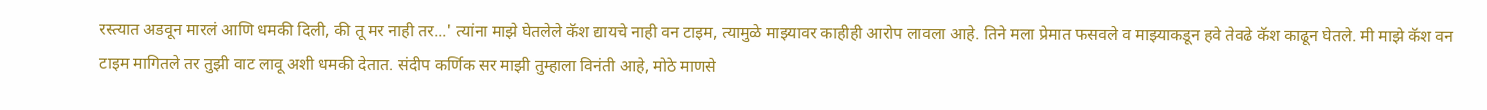रस्त्यात अडवून मारलं आणि धमकी दिली, की तू मर नाही तर...' त्यांना माझे घेतलेले कॅश द्यायचे नाही वन टाइम, त्यामुळे माझ्यावर काहीही आरोप लावला आहे. तिने मला प्रेमात फसवले व माझ्याकडून हवे तेवढे कॅश काढून घेतले. मी माझे कॅश वन टाइम मागितले तर तुझी वाट लावू अशी धमकी देतात. संदीप कर्णिक सर माझी तुम्हाला विनंती आहे, मोठे माणसे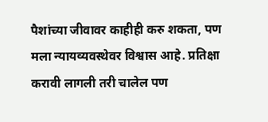पैशांच्या जीवावर काहीही करु शकता, पण मला न्यायव्यवस्थेवर विश्वास आहे. प्रतिक्षा करावी लागली तरी चालेल पण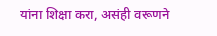यांना शिक्षा करा, असंही वरूणने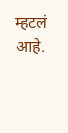म्हटलं आहे.